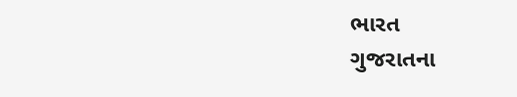ભારત
ગુજરાતના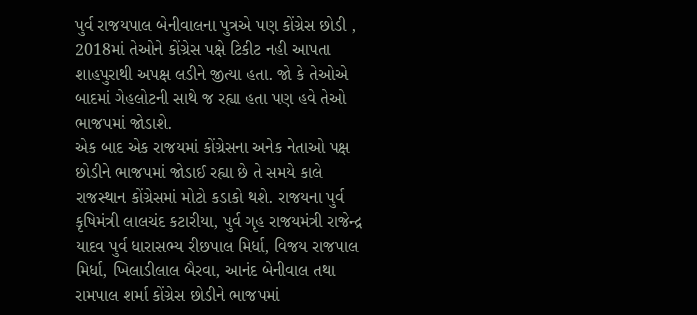પુર્વ રાજયપાલ બેનીવાલના પુત્રએ પણ કોંગ્રેસ છોડી ,
2018માં તેઓને કોંગ્રેસ પક્ષે ટિકીટ નહી આપતા શાહપુરાથી અપક્ષ લડીને જીત્યા હતા. જો કે તેઓએ બાદમાં ગેહલોટની સાથે જ રહ્યા હતા પણ હવે તેઓ ભાજપમાં જોડાશે.
એક બાદ એક રાજયમાં કોંગ્રેસના અનેક નેતાઓ પક્ષ છોડીને ભાજપમાં જોડાઈ રહ્યા છે તે સમયે કાલે રાજસ્થાન કોંગ્રેસમાં મોટો કડાકો થશે. રાજયના પુર્વ કૃષિમંત્રી લાલચંદ કટારીયા, પુર્વ ગૃહ રાજયમંત્રી રાજેન્દ્ર યાદવ પુર્વ ધારાસભ્ય રીછપાલ મિર્ધા, વિજય રાજપાલ મિર્ધા, ખિલાડીલાલ બૈરવા, આનંદ બેનીવાલ તથા રામપાલ શર્મા કોંગ્રેસ છોડીને ભાજપમાં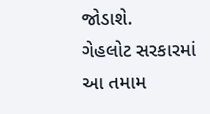જોડાશે.
ગેહલોટ સરકારમાં આ તમામ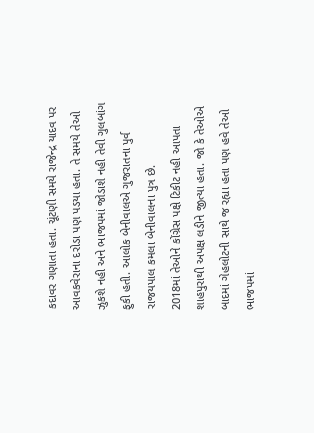કદાવર ગણાતા હતા. ચૂંટણી સમયે રાજેન્દ્ર યાદવ પર આવકવેરાના દરોડા પણ પડયા હતા. તે સમયે તેઓ ઝુકશે નહી અને ભાજપમાં જોડાશે નહી તેવી ગુલબાંગ ફુકી હતી. આલોક બેનીવાલએ ગુજરાતના પુર્વ રાજયપાલ કમલા બેનીવાલના પુત્ર છે.
2018માં તેઓને કોંગ્રેસ પક્ષે ટિકીટ નહી આપતા શાહપુરાથી અપક્ષ લડીને જીત્યા હતા. જો કે તેઓએ બાદમાં ગેહલોટની સાથે જ રહ્યા હતા પણ હવે તેઓ ભાજપમાં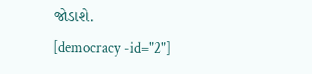જોડાશે.
[democracy -id="2"]